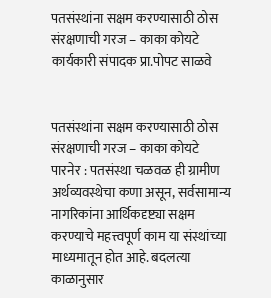पतसंस्थांना सक्षम करण्यासाठी ठोस संरक्षणाची गरज – काका कोयटे
कार्यकारी संपादक प्रा.पोपट साळवे


पतसंस्थांना सक्षम करण्यासाठी ठोस संरक्षणाची गरज – काका कोयटे
पारनेर : पतसंस्था चळवळ ही ग्रामीण अर्थव्यवस्थेचा कणा असून, सर्वसामान्य नागरिकांना आर्थिकदृष्ट्या सक्षम करण्याचे महत्त्वपूर्ण काम या संस्थांच्या माध्यमातून होत आहे. बदलत्या काळानुसार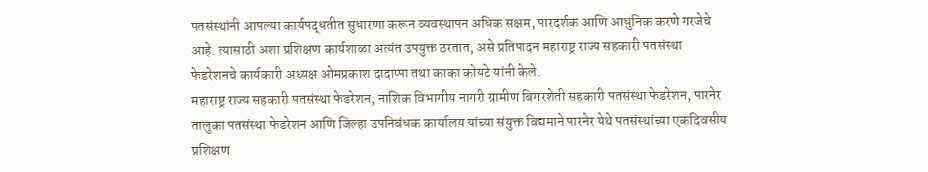पतसंस्थांनी आपल्या कार्यपद्धतीत सुधारणा करून व्यवस्थापन अधिक सक्षम, पारदर्शक आणि आधुनिक करणे गरजेचे आहे. त्यासाठी अशा प्रशिक्षण कार्यशाळा अत्यंत उपयुक्त ठरतात, असे प्रतिपादन महाराष्ट्र राज्य सहकारी पतसंस्था फेडरेशनचे कार्यकारी अध्यक्ष ओमप्रकाश दादाप्पा तथा काका कोयटे यांनी केले.
महाराष्ट्र राज्य सहकारी पतसंस्था फेडरेशन, नाशिक विभागीय नागरी ग्रामीण बिगरशेती सहकारी पतसंस्था फेडरेशन, पारनेर तालुका पतसंस्था फेडरेशन आणि जिल्हा उपनिबंधक कार्यालय यांच्या संयुक्त विद्यमाने पारनेर येथे पतसंस्थांच्या एकदिवसीय प्रशिक्षण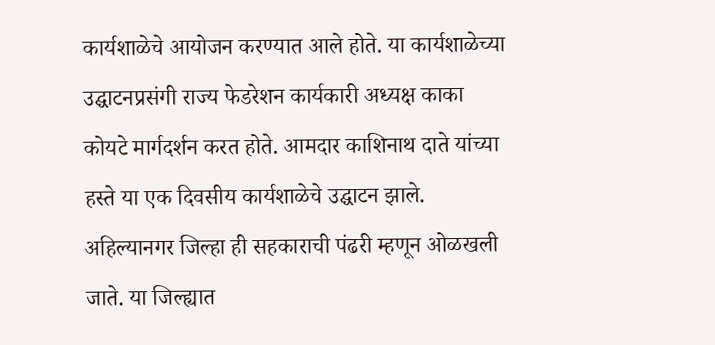कार्यशाळेचे आयोजन करण्यात आले होते. या कार्यशाळेच्या उद्घाटनप्रसंगी राज्य फेडरेशन कार्यकारी अध्यक्ष काका कोयटे मार्गदर्शन करत होते. आमदार काशिनाथ दाते यांच्या हस्ते या एक दिवसीय कार्यशाळेचे उद्घाटन झाले.
अहिल्यानगर जिल्हा ही सहकाराची पंढरी म्हणून ओळखली जाते. या जिल्ह्यात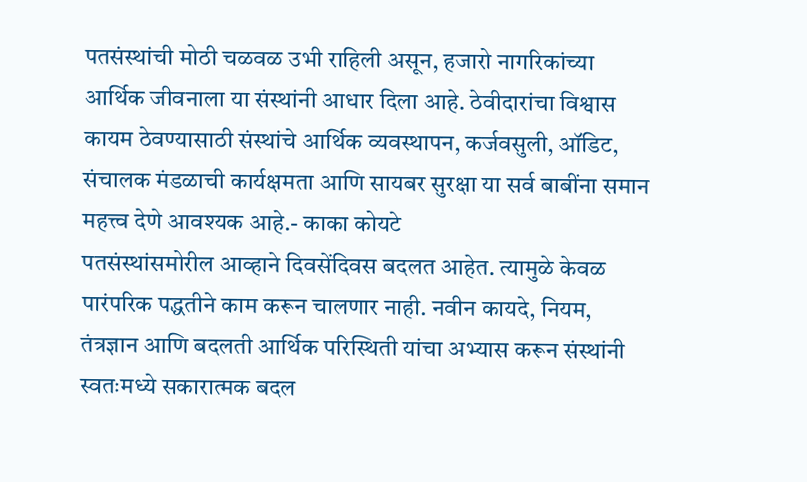पतसंस्थांची मोठी चळवळ उभी राहिली असून, हजारो नागरिकांच्या आर्थिक जीवनाला या संस्थांनी आधार दिला आहे. ठेवीदारांचा विश्वास कायम ठेवण्यासाठी संस्थांचे आर्थिक व्यवस्थापन, कर्जवसुली, ऑडिट, संचालक मंडळाची कार्यक्षमता आणि सायबर सुरक्षा या सर्व बाबींना समान महत्त्व देणे आवश्यक आहे.- काका कोयटे
पतसंस्थांसमोरील आव्हाने दिवसेंदिवस बदलत आहेत. त्यामुळे केवळ पारंपरिक पद्धतीने काम करून चालणार नाही. नवीन कायदे, नियम, तंत्रज्ञान आणि बदलती आर्थिक परिस्थिती यांचा अभ्यास करून संस्थांनी स्वतःमध्ये सकारात्मक बदल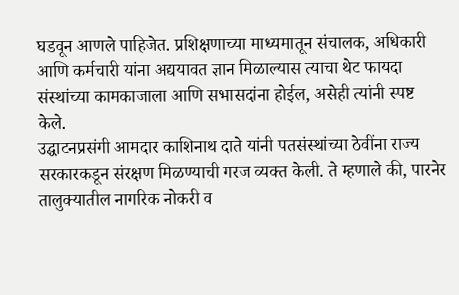घडवून आणले पाहिजेत. प्रशिक्षणाच्या माध्यमातून संचालक, अधिकारी आणि कर्मचारी यांना अद्ययावत ज्ञान मिळाल्यास त्याचा थेट फायदा संस्थांच्या कामकाजाला आणि सभासदांना होईल, असेही त्यांनी स्पष्ट केले.
उद्घाटनप्रसंगी आमदार काशिनाथ दाते यांनी पतसंस्थांच्या ठेवींना राज्य सरकारकडून संरक्षण मिळण्याची गरज व्यक्त केली. ते म्हणाले की, पारनेर तालुक्यातील नागरिक नोकरी व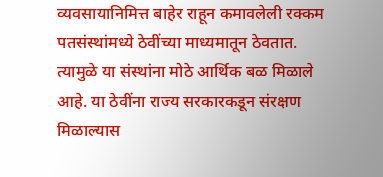व्यवसायानिमित्त बाहेर राहून कमावलेली रक्कम पतसंस्थांमध्ये ठेवींच्या माध्यमातून ठेवतात. त्यामुळे या संस्थांना मोठे आर्थिक बळ मिळाले आहे. या ठेवींना राज्य सरकारकडून संरक्षण मिळाल्यास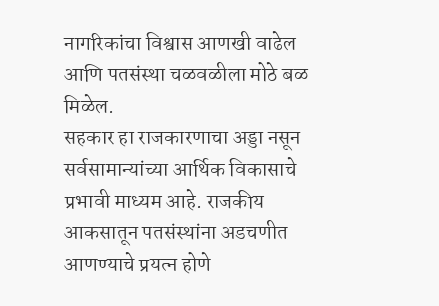नागरिकांचा विश्वास आणखी वाढेल आणि पतसंस्था चळवळीला मोठे बळ मिळेल.
सहकार हा राजकारणाचा अड्डा नसून सर्वसामान्यांच्या आर्थिक विकासाचे प्रभावी माध्यम आहे. राजकीय आकसातून पतसंस्थांना अडचणीत आणण्याचे प्रयत्न होणे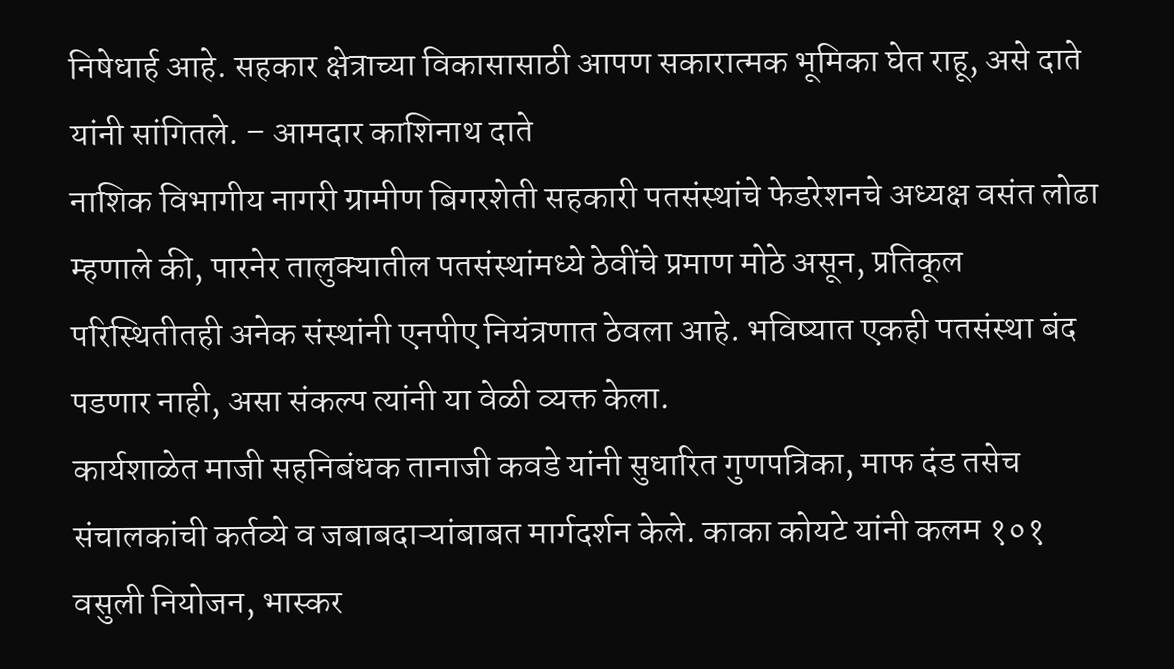निषेधार्ह आहे. सहकार क्षेत्राच्या विकासासाठी आपण सकारात्मक भूमिका घेत राहू, असे दाते यांनी सांगितले. – आमदार काशिनाथ दाते
नाशिक विभागीय नागरी ग्रामीण बिगरशेती सहकारी पतसंस्थांचे फेडरेशनचे अध्यक्ष वसंत लोढा म्हणाले की, पारनेर तालुक्यातील पतसंस्थांमध्ये ठेवींचे प्रमाण मोठे असून, प्रतिकूल परिस्थितीतही अनेक संस्थांनी एनपीए नियंत्रणात ठेवला आहे. भविष्यात एकही पतसंस्था बंद पडणार नाही, असा संकल्प त्यांनी या वेळी व्यक्त केला.
कार्यशाळेत माजी सहनिबंधक तानाजी कवडे यांनी सुधारित गुणपत्रिका, माफ दंड तसेच संचालकांची कर्तव्ये व जबाबदाऱ्यांबाबत मार्गदर्शन केले. काका कोयटे यांनी कलम १०१ वसुली नियोजन, भास्कर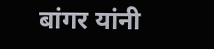बांगर यांनी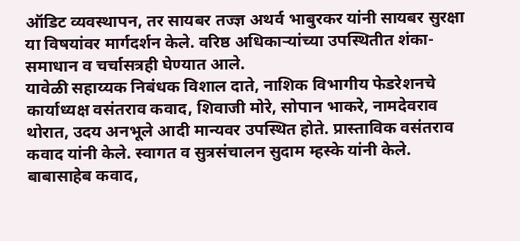ऑडिट व्यवस्थापन, तर सायबर तज्ज्ञ अथर्व भाबुरकर यांनी सायबर सुरक्षा या विषयांवर मार्गदर्शन केले. वरिष्ठ अधिकाऱ्यांच्या उपस्थितीत शंका-समाधान व चर्चासत्रही घेण्यात आले.
यावेळी सहाय्यक निबंधक विशाल दाते, नाशिक विभागीय फेडरेशनचे कार्याध्यक्ष वसंतराव कवाद, शिवाजी मोरे, सोपान भाकरे, नामदेवराव थोरात, उदय अनभूले आदी मान्यवर उपस्थित होते. प्रास्ताविक वसंतराव कवाद यांनी केले. स्वागत व सुत्रसंचालन सुदाम म्हस्के यांनी केले. बाबासाहेब कवाद,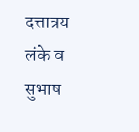दत्तात्रय लंके व सुभाष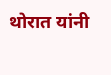थोरात यांनी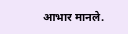आभार मानले.